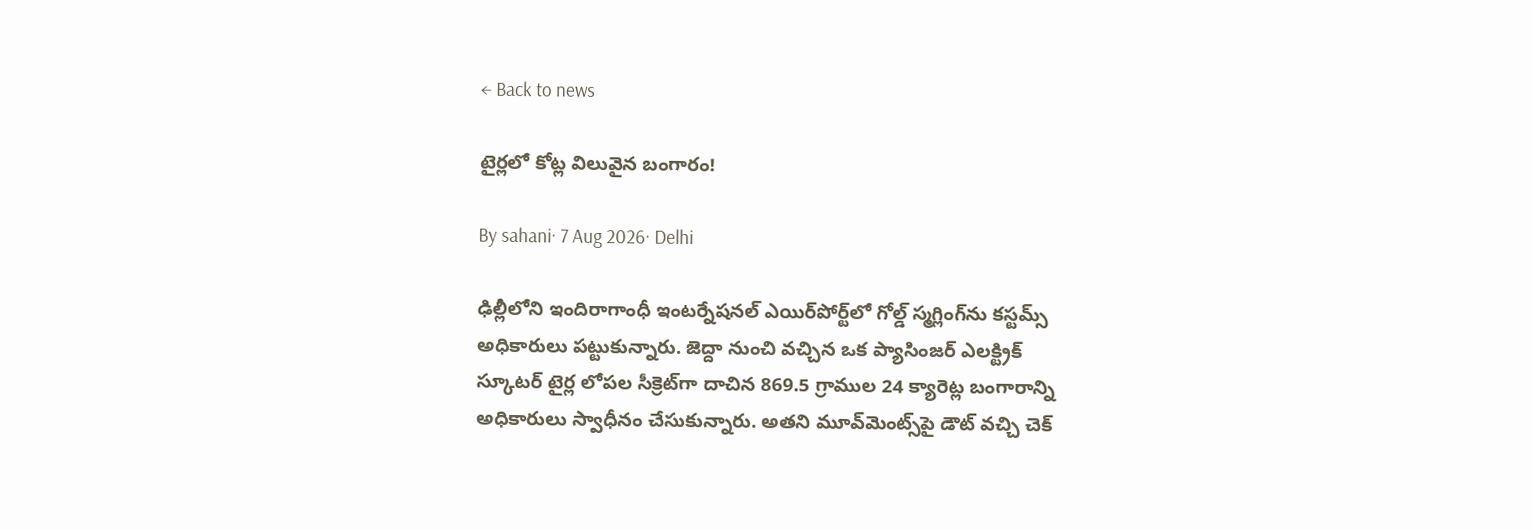← Back to news

టైర్లలో కోట్ల విలువైన బంగారం!

By sahani· 7 Aug 2026· Delhi

ఢిల్లీలోని ఇందిరాగాంధీ ఇంటర్నేషనల్ ఎయిర్‌పోర్ట్‌లో గోల్డ్ స్మగ్లింగ్‌ను కస్టమ్స్ అధికారులు పట్టుకున్నారు. జెద్దా నుంచి వచ్చిన ఒక ప్యాసింజర్ ఎలక్ట్రిక్ స్కూటర్ టైర్ల లోపల సీక్రెట్‌గా దాచిన 869.5 గ్రాముల 24 క్యారెట్ల బంగారాన్ని అధికారులు స్వాధీనం చేసుకున్నారు. అతని మూవ్‌మెంట్స్‌పై డౌట్ వచ్చి చెక్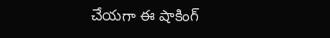చేయగా ఈ షాకింగ్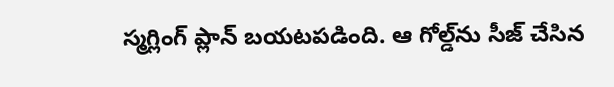స్మగ్లింగ్ ప్లాన్ బయటపడింది. ఆ గోల్డ్‌ను సీజ్ చేసిన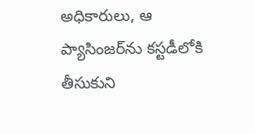అధికారులు, ఆ ప్యాసింజర్‌ను కస్టడీలోకి తీసుకుని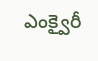ఎంక్వైరీ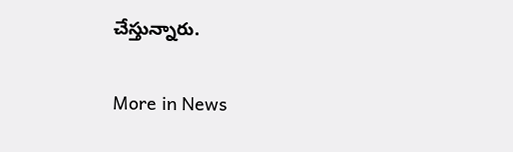చేస్తున్నారు.

More in News